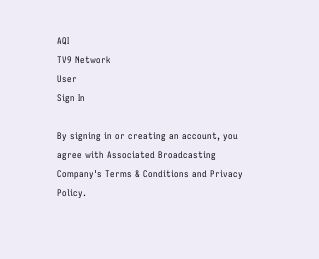AQI
TV9 Network
User
Sign In

By signing in or creating an account, you agree with Associated Broadcasting Company's Terms & Conditions and Privacy Policy.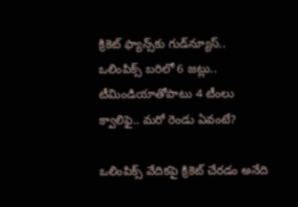క్రికెట్ ఫ్యాన్స్‌కు గుడ్‌న్యూస్.. ఒలింపిక్స్ బరిలో 6 జట్లు.. టీమిండియాతోపాటు 4 టీంలు క్వాలిఫై.. మరో రెండు ఏవంటే?

ఒలింపిక్స్ వేదికపై క్రికెట్ చేరడం అనేది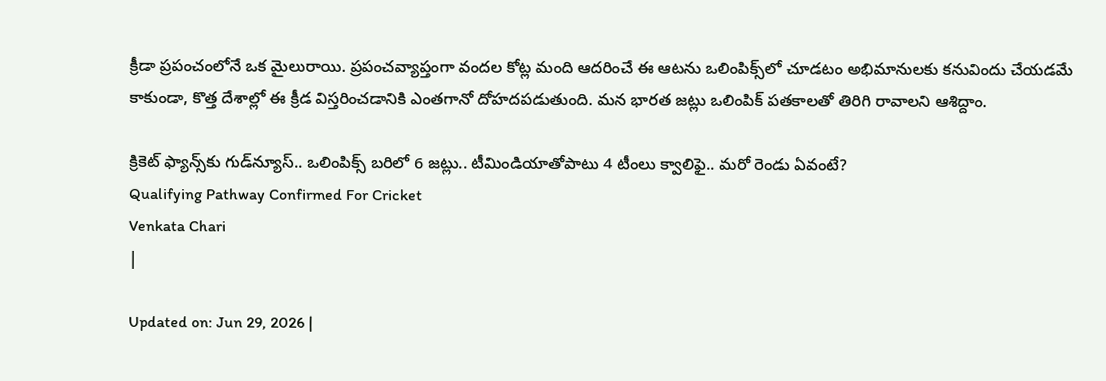క్రీడా ప్రపంచంలోనే ఒక మైలురాయి. ప్రపంచవ్యాప్తంగా వందల కోట్ల మంది ఆదరించే ఈ ఆటను ఒలింపిక్స్‌లో చూడటం అభిమానులకు కనువిందు చేయడమే కాకుండా, కొత్త దేశాల్లో ఈ క్రీడ విస్తరించడానికి ఎంతగానో దోహదపడుతుంది. మన భారత జట్లు ఒలింపిక్ పతకాలతో తిరిగి రావాలని ఆశిద్దాం.

క్రికెట్ ఫ్యాన్స్‌కు గుడ్‌న్యూస్.. ఒలింపిక్స్ బరిలో 6 జట్లు.. టీమిండియాతోపాటు 4 టీంలు క్వాలిఫై.. మరో రెండు ఏవంటే?
Qualifying Pathway Confirmed For Cricket
Venkata Chari
|

Updated on: Jun 29, 2026 |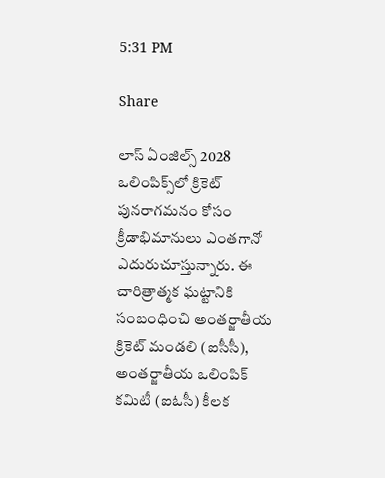5:31 PM

Share

లాస్ ఏంజిల్స్ 2028 ఒలింపిక్స్‌లో క్రికెట్ పునరాగమనం కోసం క్రీడాభిమానులు ఎంతగానో ఎదురుచూస్తున్నారు. ఈ చారిత్రాత్మక ఘట్టానికి సంబంధించి అంతర్జాతీయ క్రికెట్ మండలి (ఐసీసీ), అంతర్జాతీయ ఒలింపిక్ కమిటీ (ఐఓసీ) కీలక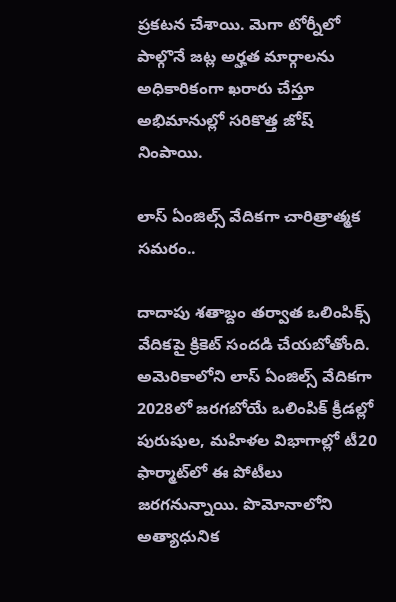ప్రకటన చేశాయి. మెగా టోర్నీలో పాల్గొనే జట్ల అర్హత మార్గాలను అధికారికంగా ఖరారు చేస్తూ అభిమానుల్లో సరికొత్త జోష్ నింపాయి.

లాస్ ఏంజిల్స్ వేదికగా చారిత్రాత్మక సమరం..

దాదాపు శతాబ్దం తర్వాత ఒలింపిక్స్ వేదికపై క్రికెట్ సందడి చేయబోతోంది. అమెరికాలోని లాస్ ఏంజిల్స్ వేదికగా 2028లో జరగబోయే ఒలింపిక్ క్రీడల్లో పురుషుల, మహిళల విభాగాల్లో టీ20 ఫార్మాట్‌లో ఈ పోటీలు జరగనున్నాయి. పొమోనాలోని అత్యాధునిక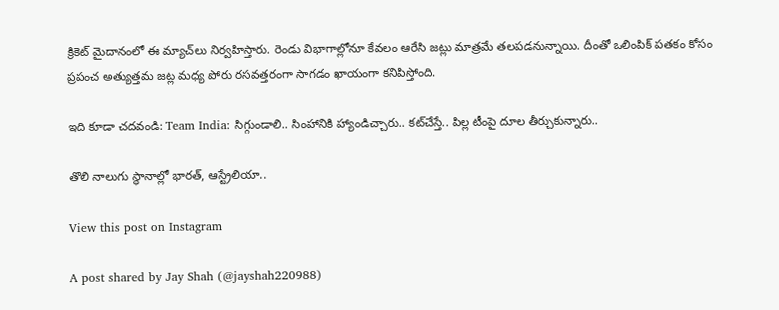క్రికెట్ మైదానంలో ఈ మ్యాచ్‌లు నిర్వహిస్తారు. రెండు విభాగాల్లోనూ కేవలం ఆరేసి జట్లు మాత్రమే తలపడనున్నాయి. దీంతో ఒలింపిక్ పతకం కోసం ప్రపంచ అత్యుత్తమ జట్ల మధ్య పోరు రసవత్తరంగా సాగడం ఖాయంగా కనిపిస్తోంది.

ఇది కూడా చదవండి: Team India: సిగ్గుండాలి.. సింహానికి హ్యాండిచ్చారు.. కట్‌చేస్తే.. పిల్ల టీంపై దూల తీర్చుకున్నారు..

తొలి నాలుగు స్థానాల్లో భారత్, ఆస్ట్రేలియా..

View this post on Instagram

A post shared by Jay Shah (@jayshah220988)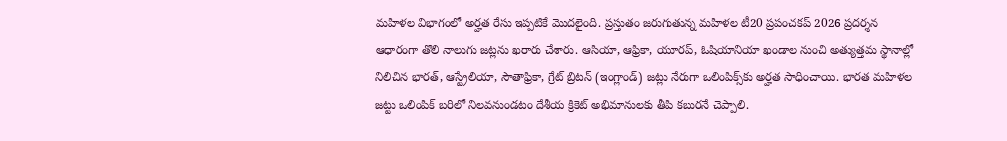మహిళల విభాగంలో అర్హత రేసు ఇప్పటికే మొదలైంది. ప్రస్తుతం జరుగుతున్న మహిళల టీ20 ప్రపంచకప్ 2026 ప్రదర్శన ఆధారంగా తొలి నాలుగు జట్లను ఖరారు చేశారు. ఆసియా, ఆఫ్రికా, యూరప్, ఓషియానియా ఖండాల నుంచి అత్యుత్తమ స్థానాల్లో నిలిచిన భారత్, ఆస్ట్రేలియా, సౌతాఫ్రికా, గ్రేట్ బ్రిటన్ (ఇంగ్లాండ్) జట్లు నేరుగా ఒలింపిక్స్‌కు అర్హత సాధించాయి. భారత మహిళల జట్టు ఒలింపిక్ బరిలో నిలవనుండటం దేశీయ క్రికెట్ అభిమానులకు తీపి కబురనే చెప్పాలి.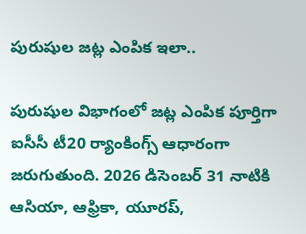పురుషుల జట్ల ఎంపిక ఇలా..

పురుషుల విభాగంలో జట్ల ఎంపిక పూర్తిగా ఐసీసీ టీ20 ర్యాంకింగ్స్ ఆధారంగా జరుగుతుంది. 2026 డిసెంబర్ 31 నాటికి ఆసియా, ఆఫ్రికా, యూరప్,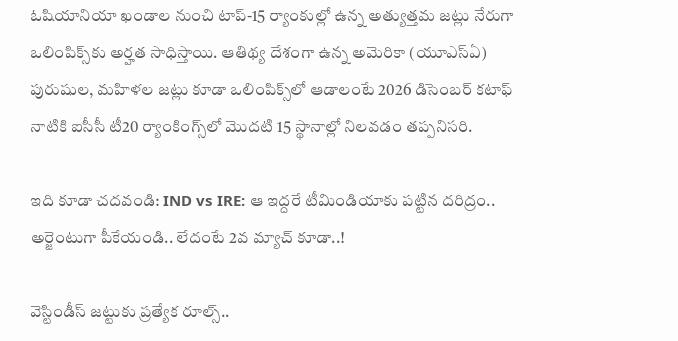ఓషియానియా ఖండాల నుంచి టాప్-15 ర్యాంకుల్లో ఉన్న అత్యుత్తమ జట్లు నేరుగా ఒలింపిక్స్‌కు అర్హత సాధిస్తాయి. ఆతిథ్య దేశంగా ఉన్న అమెరికా (యూఎస్ఏ) పురుషుల, మహిళల జట్లు కూడా ఒలింపిక్స్‌లో ఆడాలంటే 2026 డిసెంబర్ కటాఫ్ నాటికి ఐసీసీ టీ20 ర్యాంకింగ్స్‌లో మొదటి 15 స్థానాల్లో నిలవడం తప్పనిసరి.

ఇది కూడా చదవండి: IND vs IRE: ఆ ఇద్దరే టీమిండియాకు పట్టిన దరిద్రం.. అర్జెంటుగా పీకేయండి.. లేదంటే 2వ మ్యాచ్ కూడా..!

వెస్టిండీస్ జట్టుకు ప్రత్యేక రూల్స్..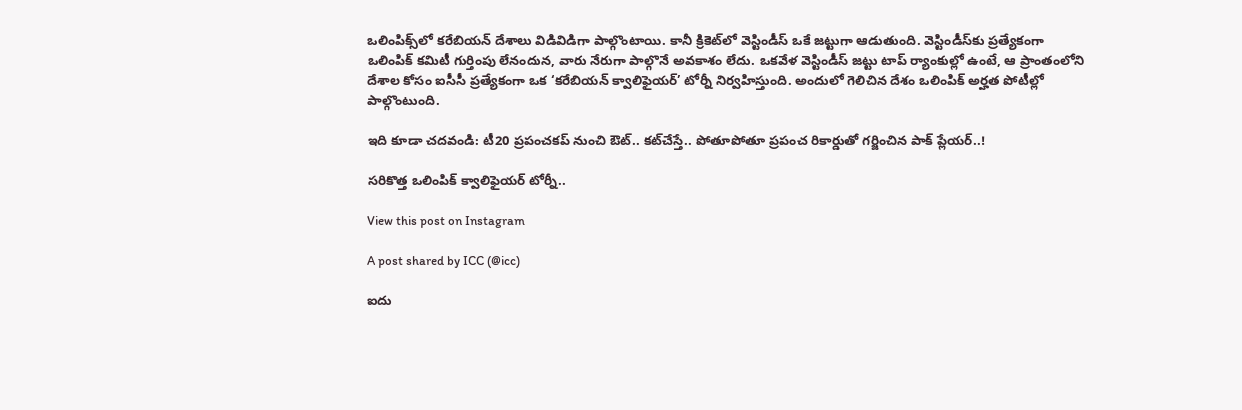ఒలింపిక్స్‌లో కరేబియన్ దేశాలు విడివిడిగా పాల్గొంటాయి. కానీ క్రికెట్‌లో వెస్టిండీస్ ఒకే జట్టుగా ఆడుతుంది. వెస్టిండీస్‌కు ప్రత్యేకంగా ఒలింపిక్ కమిటీ గుర్తింపు లేనందున, వారు నేరుగా పాల్గొనే అవకాశం లేదు. ఒకవేళ వెస్టిండీస్ జట్టు టాప్ ర్యాంకుల్లో ఉంటే, ఆ ప్రాంతంలోని దేశాల కోసం ఐసీసీ ప్రత్యేకంగా ఒక ‘కరేబియన్ క్వాలిఫైయర్’ టోర్నీ నిర్వహిస్తుంది. అందులో గెలిచిన దేశం ఒలింపిక్ అర్హత పోటీల్లో పాల్గొంటుంది.

ఇది కూడా చదవండి: టీ20 ప్రపంచకప్ నుంచి ఔట్.. కట్‌చేస్తే.. పోతూపోతూ ప్రపంచ రికార్డుతో గర్జించిన పాక్ ప్లేయర్..!

సరికొత్త ఒలింపిక్ క్వాలిఫైయర్ టోర్నీ..

View this post on Instagram

A post shared by ICC (@icc)

ఐదు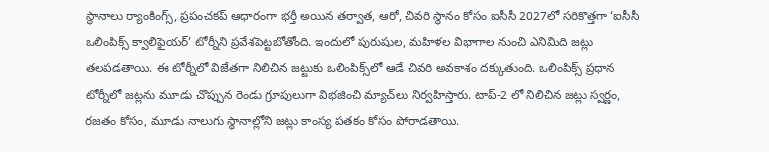స్థానాలు ర్యాంకింగ్స్, ప్రపంచకప్ ఆధారంగా భర్తీ అయిన తర్వాత, ఆరో, చివరి స్థానం కోసం ఐసీసీ 2027లో సరికొత్తగా ‘ఐసీసీ ఒలింపిక్స్ క్వాలిఫైయర్’ టోర్నీని ప్రవేశపెట్టబోతోంది. ఇందులో పురుషుల, మహిళల విభాగాల నుంచి ఎనిమిది జట్లు తలపడతాయి. ఈ టోర్నీలో విజేతగా నిలిచిన జట్టుకు ఒలింపిక్స్‌లో ఆడే చివరి అవకాశం దక్కుతుంది. ఒలింపిక్స్ ప్రధాన టోర్నీలో జట్లను మూడు చొప్పున రెండు గ్రూపులుగా విభజించి మ్యాచ్‌లు నిర్వహిస్తారు. టాప్-2 లో నిలిచిన జట్లు స్వర్ణం, రజతం కోసం, మూడు నాలుగు స్థానాల్లోని జట్లు కాంస్య పతకం కోసం పోరాడతాయి.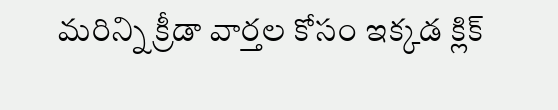మరిన్ని క్రీడా వార్తల కోసం ఇక్కడ క్లిక్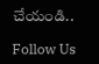చేయండి..

Follow Us